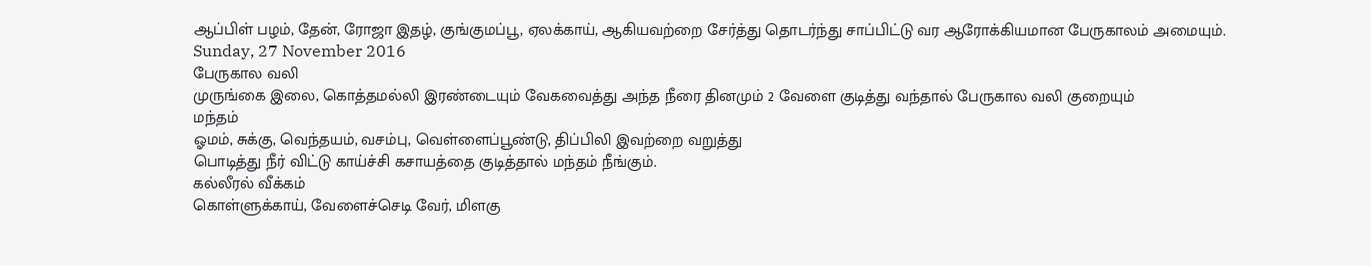ஆப்பிள் பழம், தேன், ரோஜா இதழ், குங்குமப்பூ, ஏலக்காய், ஆகியவற்றை சேர்த்து தொடர்ந்து சாப்பிட்டு வர ஆரோக்கியமான பேருகாலம் அமையும்.
Sunday, 27 November 2016
பேருகால வலி
முருங்கை இலை, கொத்தமல்லி இரண்டையும் வேகவைத்து அந்த நீரை தினமும் 2 வேளை குடித்து வந்தால் பேருகால வலி குறையும்
மந்தம்
ஓமம், சுக்கு, வெந்தயம், வசம்பு, வெள்ளைப்பூண்டு, திப்பிலி இவற்றை வறுத்து
பொடித்து நீர் விட்டு காய்ச்சி கசாயத்தை குடித்தால் மந்தம் நீங்கும்.
கல்லீரல் வீக்கம்
கொள்ளுக்காய், வேளைச்செடி வேர், மிளகு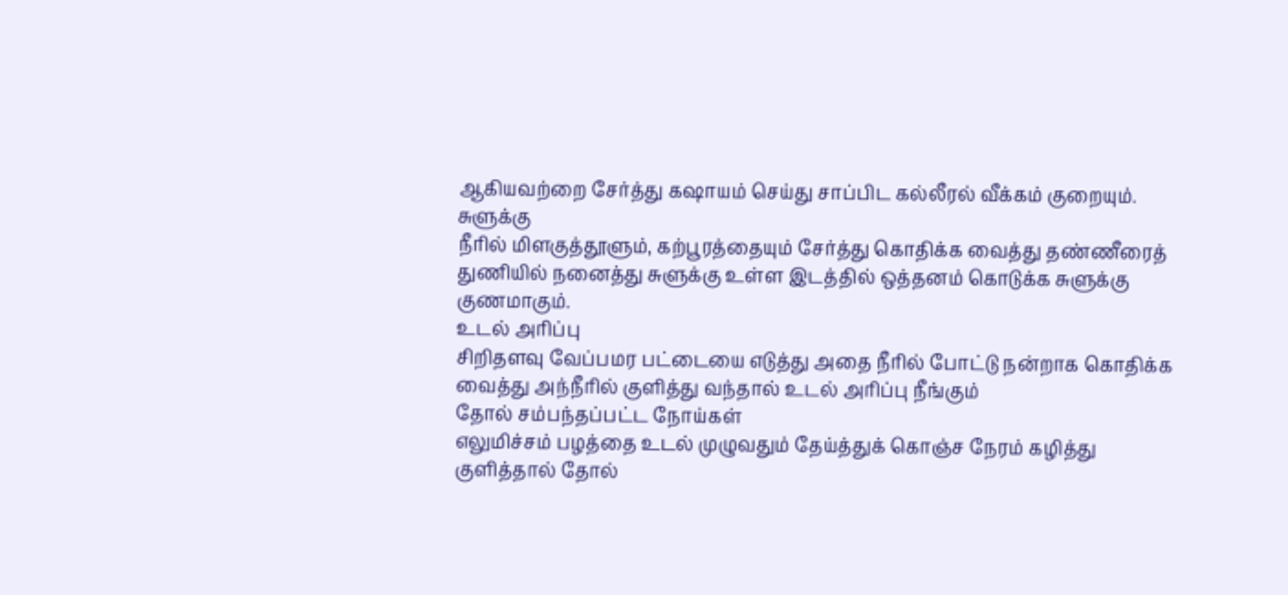ஆகியவற்றை சேர்த்து கஷாயம் செய்து சாப்பிட கல்லீரல் வீக்கம் குறையும்.
சுளுக்கு
நீரில் மிளகுத்தூளும், கற்பூரத்தையும் சேர்த்து கொதிக்க வைத்து தண்ணீரைத்
துணியில் நனைத்து சுளுக்கு உள்ள இடத்தில் ஒத்தனம் கொடுக்க சுளுக்கு
குணமாகும்.
உடல் அரிப்பு
சிறிதளவு வேப்பமர பட்டையை எடுத்து அதை நீரில் போட்டு நன்றாக கொதிக்க வைத்து அந்நீரில் குளித்து வந்தால் உடல் அரிப்பு நீங்கும்
தோல் சம்பந்தப்பட்ட நோய்கள்
எலுமிச்சம் பழத்தை உடல் முழுவதும் தேய்த்துக் கொஞ்ச நேரம் கழித்து குளித்தால் தோல்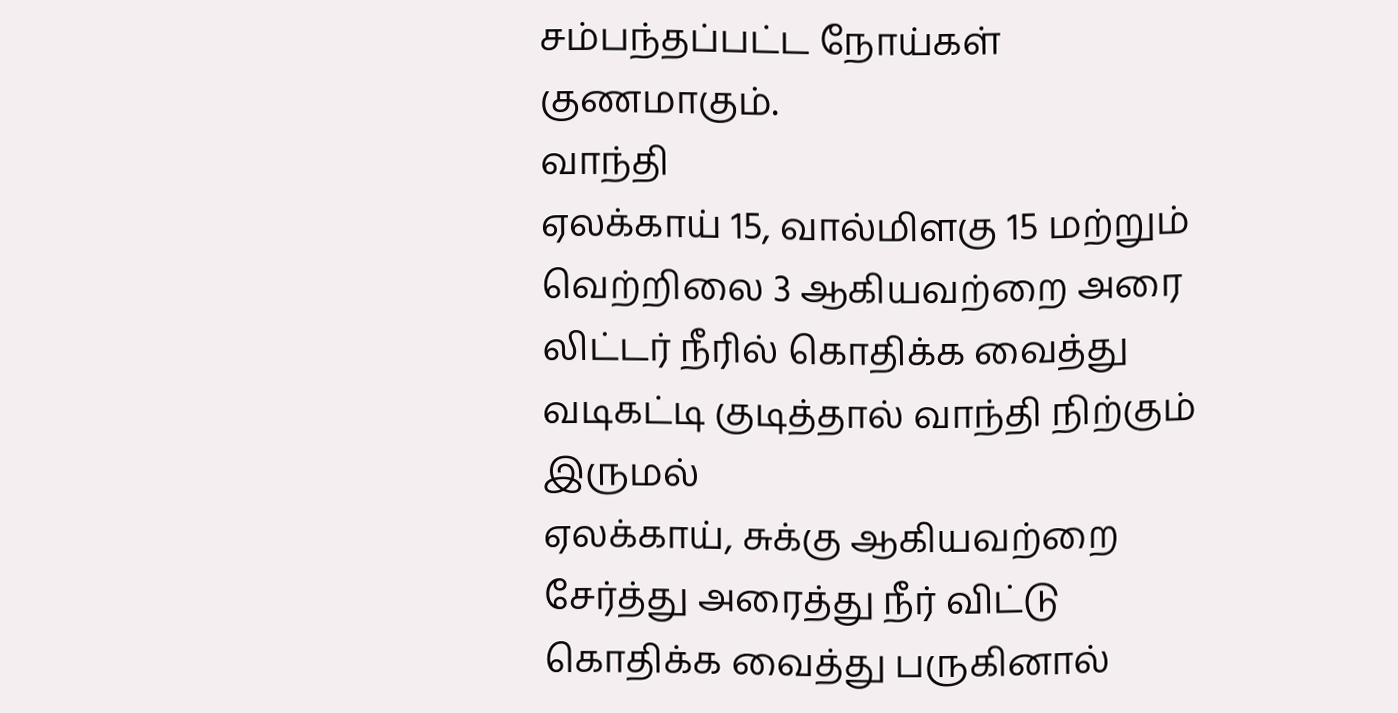சம்பந்தப்பட்ட நோய்கள் குணமாகும்.
வாந்தி
ஏலக்காய் 15, வால்மிளகு 15 மற்றும் வெற்றிலை 3 ஆகியவற்றை அரை லிட்டர் நீரில் கொதிக்க வைத்து வடிகட்டி குடித்தால் வாந்தி நிற்கும்
இருமல்
ஏலக்காய், சுக்கு ஆகியவற்றை சேர்த்து அரைத்து நீர் விட்டு கொதிக்க வைத்து பருகினால்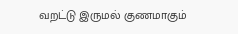வறட்டு இருமல் குணமாகும்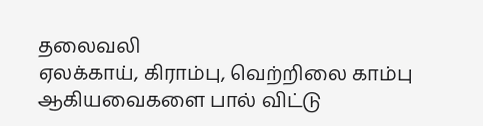தலைவலி
ஏலக்காய், கிராம்பு, வெற்றிலை காம்பு ஆகியவைகளை பால் விட்டு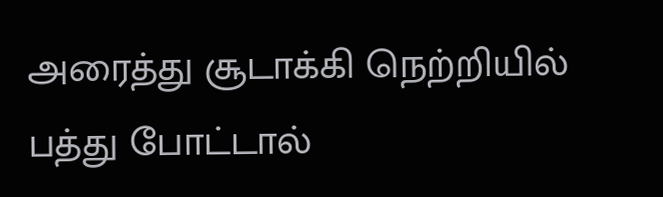அரைத்து சூடாக்கி நெற்றியில் பத்து போட்டால்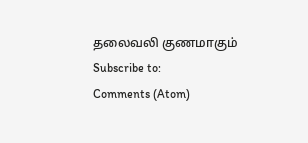தலைவலி குணமாகும்
Subscribe to:
Comments (Atom)